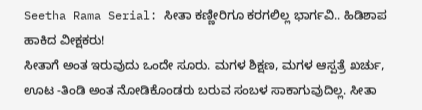Seetha Rama Serial: ಸೀತಾ ಕಣ್ಣೀರಿಗೂ ಕರಗಲಿಲ್ಲ ಭಾರ್ಗವಿ.. ಹಿಡಿಶಾಪ ಹಾಕಿದ ವೀಕ್ಷಕರು!
ಸೀತಾಗೆ ಅಂತ ಇರುವುದು ಒಂದೇ ಸೂರು. ಮಗಳ ಶಿಕ್ಷಣ, ಮಗಳ ಆಸ್ಪತ್ರೆ ಖರ್ಚು, ಊಟ -ತಿಂಡಿ ಅಂತ ನೋಡಿಕೊಂಡರು ಬರುವ ಸಂಬಳ ಸಾಕಾಗುವುದಿಲ್ಲ. ಸೀತಾ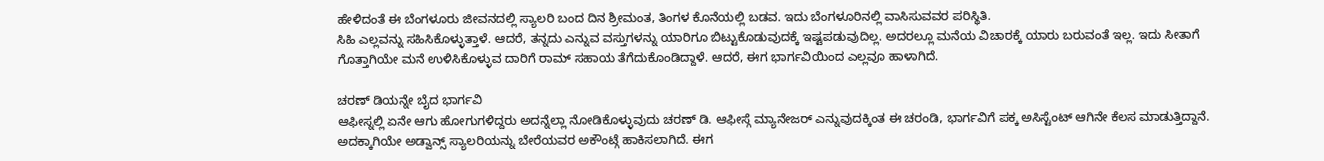ಹೇಳಿದಂತೆ ಈ ಬೆಂಗಳೂರು ಜೀವನದಲ್ಲಿ ಸ್ಯಾಲರಿ ಬಂದ ದಿನ ಶ್ರೀಮಂತ, ತಿಂಗಳ ಕೊನೆಯಲ್ಲಿ ಬಡವ. ಇದು ಬೆಂಗಳೂರಿನಲ್ಲಿ ವಾಸಿಸುವವರ ಪರಿಸ್ಥಿತಿ.
ಸಿಹಿ ಎಲ್ಲವನ್ನು ಸಹಿಸಿಕೊಳ್ಳುತ್ತಾಳೆ. ಆದರೆ, ತನ್ನದು ಎನ್ನುವ ವಸ್ತುಗಳನ್ನು ಯಾರಿಗೂ ಬಿಟ್ಟುಕೊಡುವುದಕ್ಕೆ ಇಷ್ಟಪಡುವುದಿಲ್ಲ. ಅದರಲ್ಲೂ ಮನೆಯ ವಿಚಾರಕ್ಕೆ ಯಾರು ಬರುವಂತೆ ಇಲ್ಲ. ಇದು ಸೀತಾಗೆ ಗೊತ್ತಾಗಿಯೇ ಮನೆ ಉಳಿಸಿಕೊಳ್ಳುವ ದಾರಿಗೆ ರಾಮ್ ಸಹಾಯ ತೆಗೆದುಕೊಂಡಿದ್ದಾಳೆ. ಆದರೆ, ಈಗ ಭಾರ್ಗವಿಯಿಂದ ಎಲ್ಲವೂ ಹಾಳಾಗಿದೆ.

ಚರಣ್ ಡಿಯನ್ನೇ ಬೈದ ಭಾರ್ಗವಿ
ಆಫೀಸ್ನಲ್ಲಿ ಏನೇ ಆಗು ಹೋಗುಗಳಿದ್ದರು ಅದನ್ನೆಲ್ಲಾ ನೋಡಿಕೊಳ್ಳುವುದು ಚರಣ್ ಡಿ. ಆಫೀಸ್ಗೆ ಮ್ಯಾನೇಜರ್ ಎನ್ನುವುದಕ್ಕಿಂತ ಈ ಚರಂಡಿ, ಭಾರ್ಗವಿಗೆ ಪಕ್ಕ ಅಸಿಸ್ಟೆಂಟ್ ಆಗಿನೇ ಕೆಲಸ ಮಾಡುತ್ತಿದ್ದಾನೆ. ಅದಕ್ಕಾಗಿಯೇ ಅಡ್ವಾನ್ಸ್ ಸ್ಯಾಲರಿಯನ್ನು ಬೇರೆಯವರ ಅಕೌಂಟ್ಗೆ ಹಾಕಿಸಲಾಗಿದೆ. ಈಗ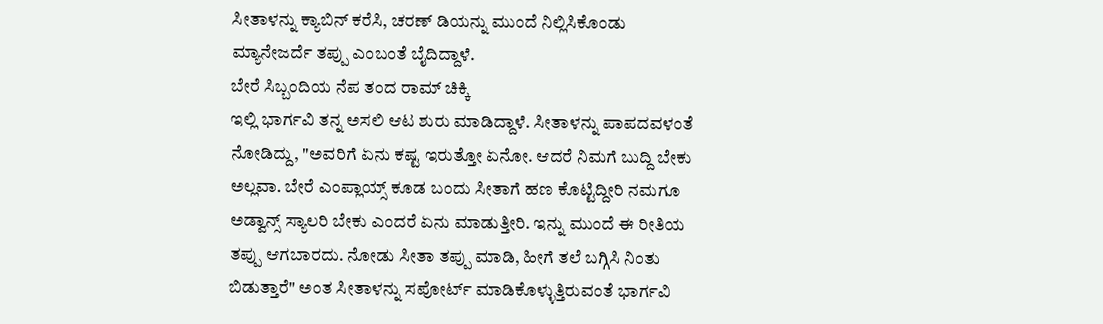ಸೀತಾಳನ್ನು ಕ್ಯಾಬಿನ್ ಕರೆಸಿ, ಚರಣ್ ಡಿಯನ್ನು ಮುಂದೆ ನಿಲ್ಲಿಸಿಕೊಂಡು ಮ್ಯಾನೇಜರ್ದೆ ತಪ್ಪು ಎಂಬಂತೆ ಬೈದಿದ್ದಾಳೆ.
ಬೇರೆ ಸಿಬ್ಬಂದಿಯ ನೆಪ ತಂದ ರಾಮ್ ಚಿಕ್ಕಿ
ಇಲ್ಲಿ ಭಾರ್ಗವಿ ತನ್ನ ಅಸಲಿ ಆಟ ಶುರು ಮಾಡಿದ್ದಾಳೆ. ಸೀತಾಳನ್ನು ಪಾಪದವಳಂತೆ ನೋಡಿದ್ದು, "ಅವರಿಗೆ ಏನು ಕಷ್ಟ ಇರುತ್ತೋ ಏನೋ. ಆದರೆ ನಿಮಗೆ ಬುದ್ದಿ ಬೇಕು ಅಲ್ಲವಾ. ಬೇರೆ ಎಂಪ್ಲಾಯ್ಸ್ ಕೂಡ ಬಂದು ಸೀತಾಗೆ ಹಣ ಕೊಟ್ಟಿದ್ದೀರಿ ನಮಗೂ ಅಡ್ವಾನ್ಸ್ ಸ್ಯಾಲರಿ ಬೇಕು ಎಂದರೆ ಏನು ಮಾಡುತ್ತೀರಿ. ಇನ್ನು ಮುಂದೆ ಈ ರೀತಿಯ ತಪ್ಪು ಆಗಬಾರದು. ನೋಡು ಸೀತಾ ತಪ್ಪು ಮಾಡಿ, ಹೀಗೆ ತಲೆ ಬಗ್ಗಿಸಿ ನಿಂತು ಬಿಡುತ್ತಾರೆ" ಅಂತ ಸೀತಾಳನ್ನು ಸಪೋರ್ಟ್ ಮಾಡಿಕೊಳ್ಳುತ್ತಿರುವಂತೆ ಭಾರ್ಗವಿ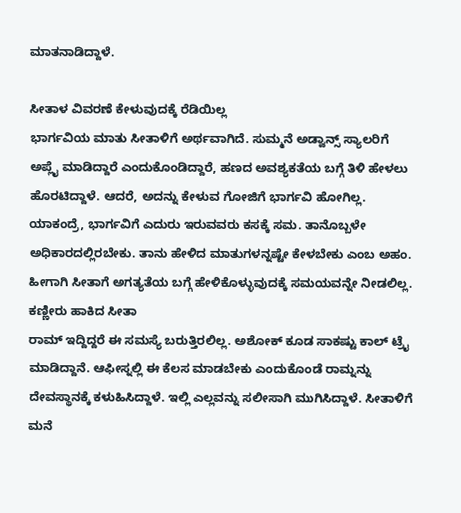ಮಾತನಾಡಿದ್ದಾಳೆ.

ಸೀತಾಳ ವಿವರಣೆ ಕೇಳುವುದಕ್ಕೆ ರೆಡಿಯಿಲ್ಲ
ಭಾರ್ಗವಿಯ ಮಾತು ಸೀತಾಳಿಗೆ ಅರ್ಥವಾಗಿದೆ. ಸುಮ್ಮನೆ ಅಡ್ವಾನ್ಸ್ ಸ್ಯಾಲರಿಗೆ ಅಪ್ಲೈ ಮಾಡಿದ್ದಾರೆ ಎಂದುಕೊಂಡಿದ್ದಾರೆ, ಹಣದ ಅವಶ್ಯಕತೆಯ ಬಗ್ಗೆ ತಿಳಿ ಹೇಳಲು ಹೊರಟಿದ್ದಾಳೆ. ಆದರೆ, ಅದನ್ನು ಕೇಳುವ ಗೋಜಿಗೆ ಭಾರ್ಗವಿ ಹೋಗಿಲ್ಲ. ಯಾಕಂದ್ರೆ, ಭಾರ್ಗವಿಗೆ ಎದುರು ಇರುವವರು ಕಸಕ್ಕೆ ಸಮ. ತಾನೊಬ್ಬಳೇ ಅಧಿಕಾರದಲ್ಲಿರಬೇಕು. ತಾನು ಹೇಳಿದ ಮಾತುಗಳನ್ನಷ್ಟೇ ಕೇಳಬೇಕು ಎಂಬ ಅಹಂ. ಹೀಗಾಗಿ ಸೀತಾಗೆ ಅಗತ್ಯತೆಯ ಬಗ್ಗೆ ಹೇಳಿಕೊಳ್ಳುವುದಕ್ಕೆ ಸಮಯವನ್ನೇ ನೀಡಲಿಲ್ಲ.
ಕಣ್ಣೀರು ಹಾಕಿದ ಸೀತಾ
ರಾಮ್ ಇದ್ದಿದ್ದರೆ ಈ ಸಮಸ್ಯೆ ಬರುತ್ತಿರಲಿಲ್ಲ. ಅಶೋಕ್ ಕೂಡ ಸಾಕಷ್ಟು ಕಾಲ್ ಟ್ರೈ ಮಾಡಿದ್ದಾನೆ. ಆಫೀಸ್ನಲ್ಲಿ ಈ ಕೆಲಸ ಮಾಡಬೇಕು ಎಂದುಕೊಂಡೆ ರಾಮ್ನನ್ನು ದೇವಸ್ಥಾನಕ್ಕೆ ಕಳುಹಿಸಿದ್ದಾಳೆ. ಇಲ್ಲಿ ಎಲ್ಲವನ್ನು ಸಲೀಸಾಗಿ ಮುಗಿಸಿದ್ದಾಳೆ. ಸೀತಾಳಿಗೆ ಮನೆ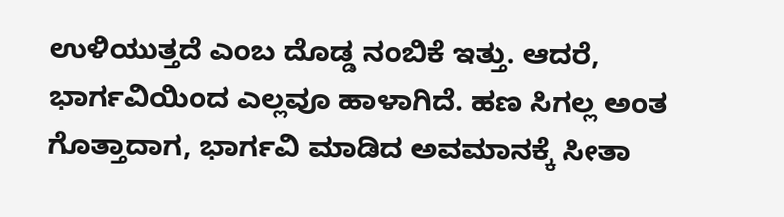ಉಳಿಯುತ್ತದೆ ಎಂಬ ದೊಡ್ಡ ನಂಬಿಕೆ ಇತ್ತು. ಆದರೆ, ಭಾರ್ಗವಿಯಿಂದ ಎಲ್ಲವೂ ಹಾಳಾಗಿದೆ. ಹಣ ಸಿಗಲ್ಲ ಅಂತ ಗೊತ್ತಾದಾಗ, ಭಾರ್ಗವಿ ಮಾಡಿದ ಅವಮಾನಕ್ಕೆ ಸೀತಾ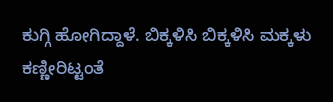ಕುಗ್ಗಿ ಹೋಗಿದ್ದಾಳೆ. ಬಿಕ್ಕಳಿಸಿ ಬಿಕ್ಕಳಿಸಿ ಮಕ್ಕಳು ಕಣ್ಣೀರಿಟ್ಟಂತೆ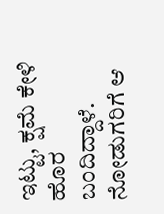ಇಟ್ಟು, ಕ್ಷಮೆ ಕೇಳಿ ಹೊರ ಬಂದಿದ್ದಾಳೆ. ನೋಡುಗರಿಗೆ ಆ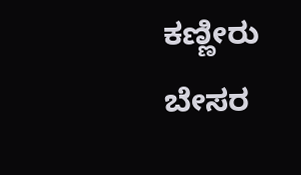ಕಣ್ಣೀರು ಬೇಸರ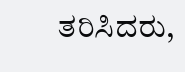ತರಿಸಿದರು,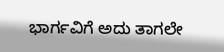ಭಾರ್ಗವಿಗೆ ಅದು ತಾಗಲೇ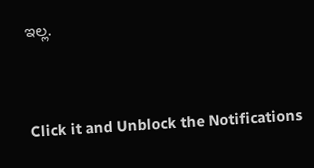ಇಲ್ಲ.


Click it and Unblock the Notifications